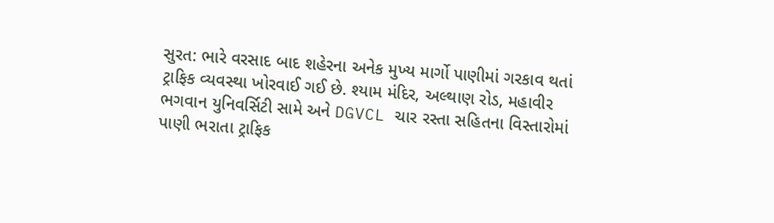સુરત: ભારે વરસાદ બાદ શહેરના અનેક મુખ્ય માર્ગો પાણીમાં ગરકાવ થતાં ટ્રાફિક વ્યવસ્થા ખોરવાઈ ગઈ છે. શ્યામ મંદિર, અલ્થાણ રોડ, મહાવીર ભગવાન યુનિવર્સિટી સામે અને DGVCL ચાર રસ્તા સહિતના વિસ્તારોમાં પાણી ભરાતા ટ્રાફિક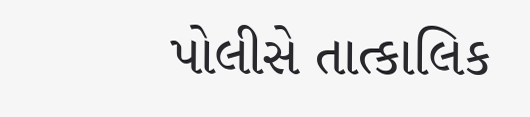પોલીસે તાત્કાલિક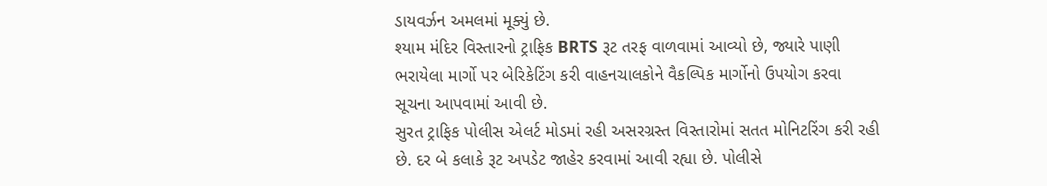ડાયવર્ઝન અમલમાં મૂક્યું છે.
શ્યામ મંદિર વિસ્તારનો ટ્રાફિક BRTS રૂટ તરફ વાળવામાં આવ્યો છે, જ્યારે પાણી ભરાયેલા માર્ગો પર બેરિકેટિંગ કરી વાહનચાલકોને વૈકલ્પિક માર્ગોનો ઉપયોગ કરવા સૂચના આપવામાં આવી છે.
સુરત ટ્રાફિક પોલીસ એલર્ટ મોડમાં રહી અસરગ્રસ્ત વિસ્તારોમાં સતત મોનિટરિંગ કરી રહી છે. દર બે કલાકે રૂટ અપડેટ જાહેર કરવામાં આવી રહ્યા છે. પોલીસે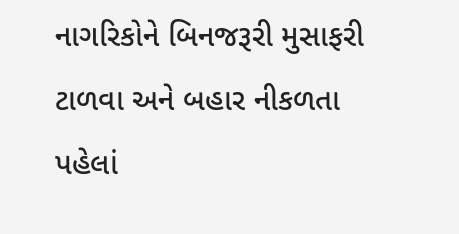નાગરિકોને બિનજરૂરી મુસાફરી ટાળવા અને બહાર નીકળતા પહેલાં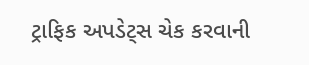ટ્રાફિક અપડેટ્સ ચેક કરવાની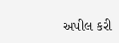અપીલ કરી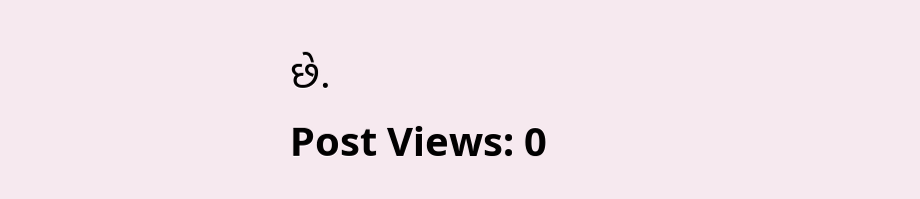છે.
Post Views: 0